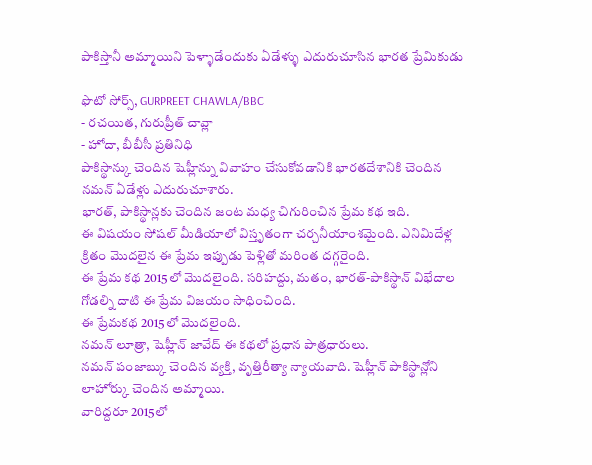పాకిస్తానీ అమ్మాయిని పెళ్ళాడేందుకు ఏడేళ్ళు ఎదురుచూసిన భారత ప్రేమికుడు

ఫొటో సోర్స్, GURPREET CHAWLA/BBC
- రచయిత, గురుప్రీత్ చావ్లా
- హోదా, బీబీసీ ప్రతినిధి
పాకిస్థాన్కు చెందిన షెహ్లీన్ను వివాహం చేసుకోవడానికి భారతదేశానికి చెందిన నమన్ ఏడేళ్లు ఎదురుచూశారు.
భారత్, పాకిస్థాన్లకు చెందిన జంట మధ్య చిగురించిన ప్రేమ కథ ఇది.
ఈ విషయం సోషల్ మీడియాలో విస్తృతంగా చర్చనీయాంశమైంది. ఎనిమిదేళ్ల క్రితం మొదలైన ఈ ప్రేమ ఇప్పుడు పెళ్లితో మరింత దగ్గరైంది.
ఈ ప్రేమ కథ 2015లో మొదలైంది. సరిహద్దు, మతం, భారత్-పాకిస్థాన్ విభేదాల గోడల్ని దాటి ఈ ప్రేమ విజయం సాధించింది.
ఈ ప్రేమకథ 2015లో మొదలైంది.
నమన్ లూత్రా, షెహ్లీన్ జావేద్ ఈ కథలో ప్రధాన పాత్రధారులు.
నమన్ పంజాబ్కు చెందిన వ్యక్తి, వృత్తిరీత్యా న్యాయవాది. షెహ్లీన్ పాకిస్థాన్లోని లాహోర్కు చెందిన అమ్మాయి.
వారిద్దరూ 2015లో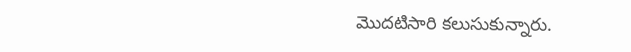మొదటిసారి కలుసుకున్నారు.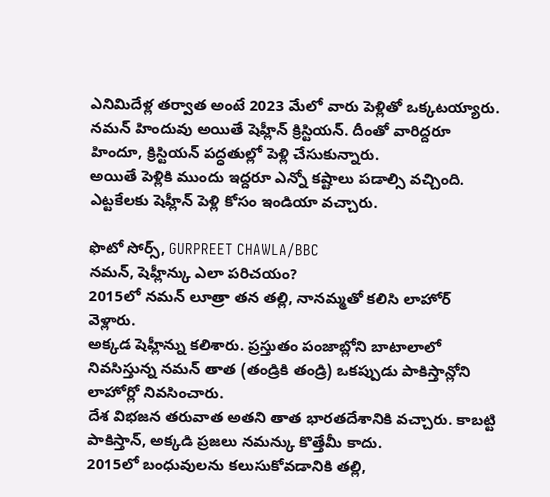ఎనిమిదేళ్ల తర్వాత అంటే 2023 మేలో వారు పెళ్లితో ఒక్కటయ్యారు.
నమన్ హిందువు అయితే షెహ్లీన్ క్రిస్టియన్. దీంతో వారిద్దరూ హిందూ, క్రిస్టియన్ పద్ధతుల్లో పెళ్లి చేసుకున్నారు.
అయితే పెళ్లికి ముందు ఇద్దరూ ఎన్నో కష్టాలు పడాల్సి వచ్చింది. ఎట్టకేలకు షెహ్లీన్ పెళ్లి కోసం ఇండియా వచ్చారు.

ఫొటో సోర్స్, GURPREET CHAWLA/BBC
నమన్, షెహ్లీన్కు ఎలా పరిచయం?
2015లో నమన్ లూత్రా తన తల్లి, నానమ్మతో కలిసి లాహోర్ వెళ్లారు.
అక్కడ షెహ్లీన్ను కలిశారు. ప్రస్తుతం పంజాబ్లోని బాటాలాలో నివసిస్తున్న నమన్ తాత (తండ్రికి తండ్రి) ఒకప్పుడు పాకిస్తాన్లోని లాహోర్లో నివసించారు.
దేశ విభజన తరువాత అతని తాత భారతదేశానికి వచ్చారు. కాబట్టి పాకిస్తాన్, అక్కడి ప్రజలు నమన్కు కొత్తేమీ కాదు.
2015లో బంధువులను కలుసుకోవడానికి తల్లి,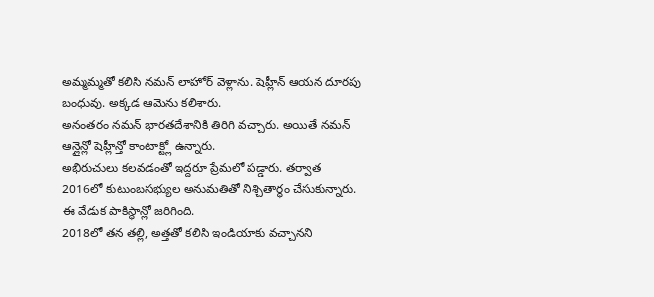అమ్మమ్మతో కలిసి నమన్ లాహోర్ వెళ్లాను. షెహ్లీన్ ఆయన దూరపు బంధువు. అక్కడ ఆమెను కలిశారు.
అనంతరం నమన్ భారతదేశానికి తిరిగి వచ్చారు. అయితే నమన్ ఆన్లైన్లో షెహ్లీన్తో కాంటాక్ట్లో ఉన్నారు.
అభిరుచులు కలవడంతో ఇద్దరూ ప్రేమలో పడ్డారు. తర్వాత 2016లో కుటుంబసభ్యుల అనుమతితో నిశ్చితార్థం చేసుకున్నారు. ఈ వేడుక పాకిస్థాన్లో జరిగింది.
2018లో తన తల్లి, అత్తతో కలిసి ఇండియాకు వచ్చానని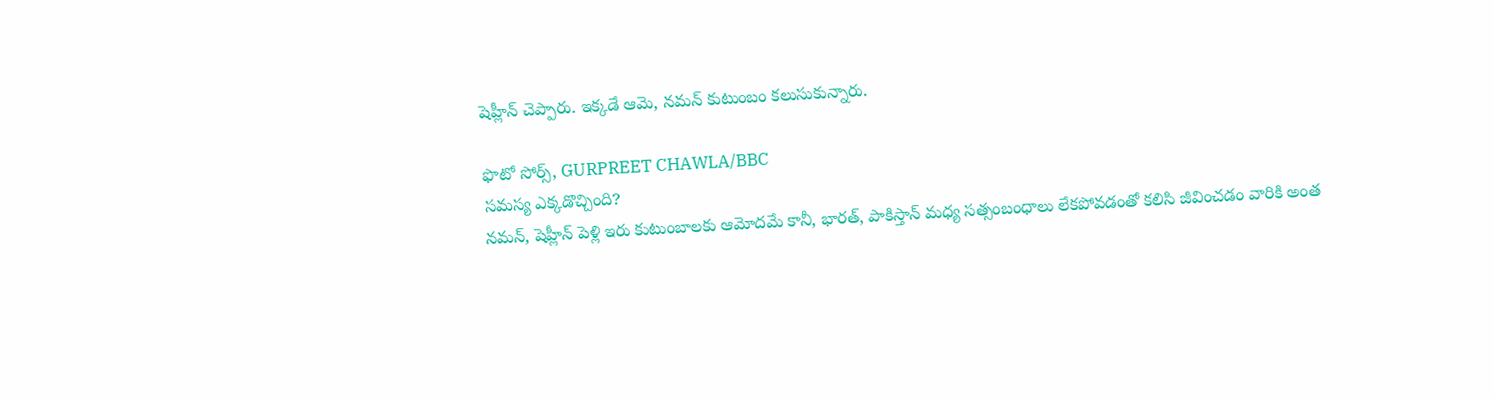షెహ్లీన్ చెప్పారు. ఇక్కడే ఆమె, నమన్ కుటుంబం కలుసుకున్నారు.

ఫొటో సోర్స్, GURPREET CHAWLA/BBC
సమస్య ఎక్కడొచ్చింది?
నమన్, షెహ్లీన్ పెళ్లి ఇరు కుటుంబాలకు ఆమోదమే కానీ, భారత్, పాకిస్తాన్ మధ్య సత్సంబంధాలు లేకపోవడంతో కలిసి జీవించడం వారికి అంత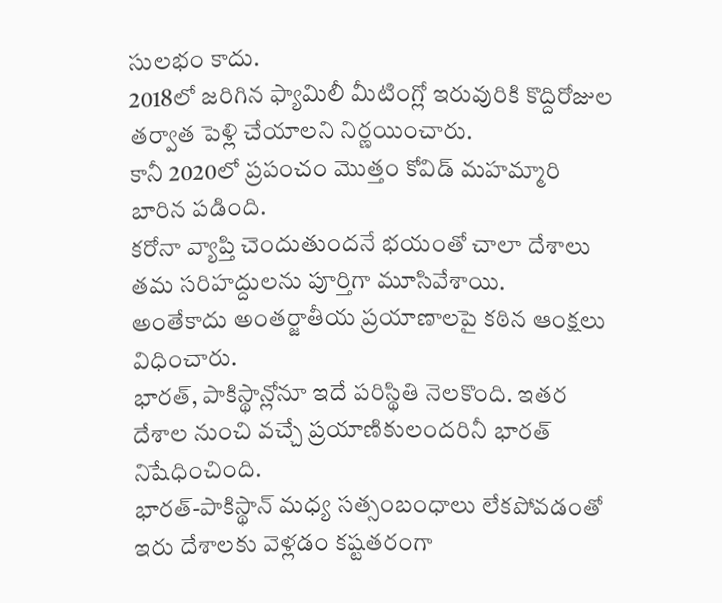సులభం కాదు.
2018లో జరిగిన ఫ్యామిలీ మీటింగ్లో ఇరువురికి కొద్దిరోజుల తర్వాత పెళ్లి చేయాలని నిర్ణయించారు.
కానీ 2020లో ప్రపంచం మొత్తం కోవిడ్ మహమ్మారి బారిన పడింది.
కరోనా వ్యాప్తి చెందుతుందనే భయంతో చాలా దేశాలు తమ సరిహద్దులను పూర్తిగా మూసివేశాయి.
అంతేకాదు అంతర్జాతీయ ప్రయాణాలపై కఠిన ఆంక్షలు విధించారు.
భారత్, పాకిస్థాన్లోనూ ఇదే పరిస్థితి నెలకొంది. ఇతర దేశాల నుంచి వచ్చే ప్రయాణికులందరినీ భారత్ నిషేధించింది.
భారత్-పాకిస్థాన్ మధ్య సత్సంబంధాలు లేకపోవడంతో ఇరు దేశాలకు వెళ్లడం కష్టతరంగా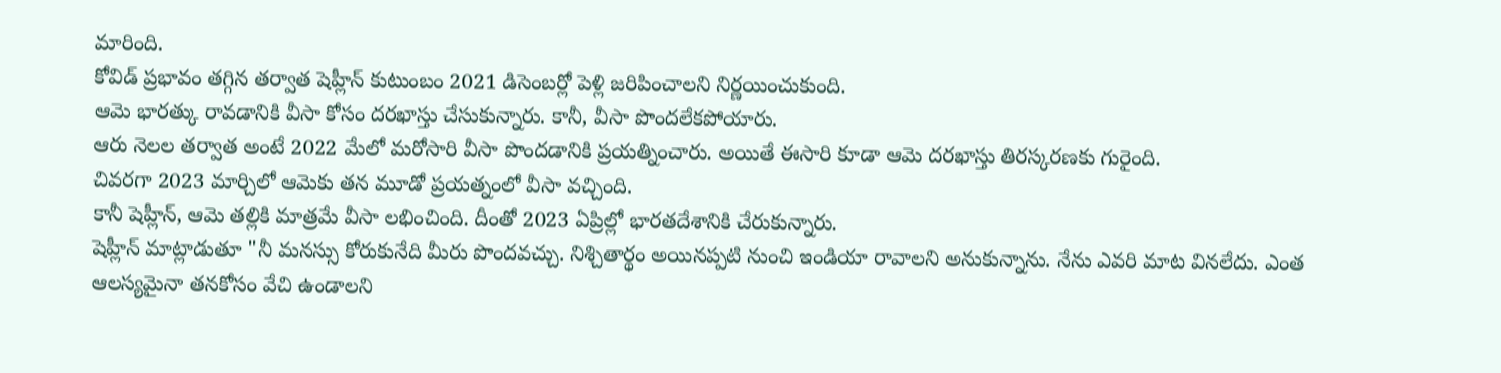మారింది.
కోవిడ్ ప్రభావం తగ్గిన తర్వాత షెహ్లీన్ కుటుంబం 2021 డిసెంబర్లో పెళ్లి జరిపించాలని నిర్ణయించుకుంది.
ఆమె భారత్కు రావడానికి వీసా కోసం దరఖాస్తు చేసుకున్నారు. కానీ, వీసా పొందలేకపోయారు.
ఆరు నెలల తర్వాత అంటే 2022 మేలో మరోసారి వీసా పొందడానికి ప్రయత్నించారు. అయితే ఈసారి కూడా ఆమె దరఖాస్తు తిరస్కరణకు గురైంది.
చివరగా 2023 మార్చిలో ఆమెకు తన మూడో ప్రయత్నంలో వీసా వచ్చింది.
కానీ షెహ్లీన్, ఆమె తల్లికి మాత్రమే వీసా లభించింది. దీంతో 2023 ఏప్రిల్లో భారతదేశానికి చేరుకున్నారు.
షెహ్లీన్ మాట్లాడుతూ "నీ మనస్సు కోరుకునేది మీరు పొందవచ్చు. నిశ్చితార్థం అయినప్పటి నుంచి ఇండియా రావాలని అనుకున్నాను. నేను ఎవరి మాట వినలేదు. ఎంత ఆలస్యమైనా తనకోసం వేచి ఉండాలని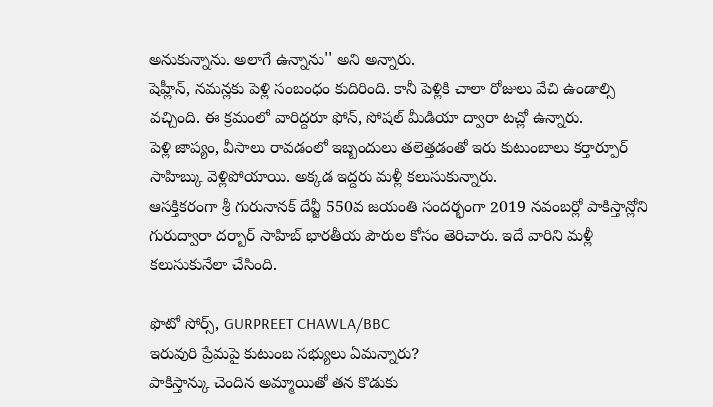అనుకున్నాను. అలాగే ఉన్నాను'' అని అన్నారు.
షెహ్లీన్, నమన్లకు పెళ్లి సంబంధం కుదిరింది. కానీ పెళ్లికి చాలా రోజులు వేచి ఉండాల్సి వచ్చింది. ఈ క్రమంలో వారిద్దరూ ఫోన్, సోషల్ మీడియా ద్వారా టచ్లో ఉన్నారు.
పెళ్లి జాప్యం, వీసాలు రావడంలో ఇబ్బందులు తలెత్తడంతో ఇరు కుటుంబాలు కర్తార్పూర్ సాహిబ్కు వెళ్లిపోయాయి. అక్కడ ఇద్దరు మళ్లీ కలుసుకున్నారు.
ఆసక్తికరంగా శ్రీ గురునానక్ దేవ్జీ 550వ జయంతి సందర్భంగా 2019 నవంబర్లో పాకిస్తాన్లోని గురుద్వారా దర్బార్ సాహిబ్ భారతీయ పౌరుల కోసం తెరిచారు. ఇదే వారిని మళ్లీ కలుసుకునేలా చేసింది.

ఫొటో సోర్స్, GURPREET CHAWLA/BBC
ఇరువురి ప్రేమపై కుటుంబ సభ్యులు ఏమన్నారు?
పాకిస్తాన్కు చెందిన అమ్మాయితో తన కొడుకు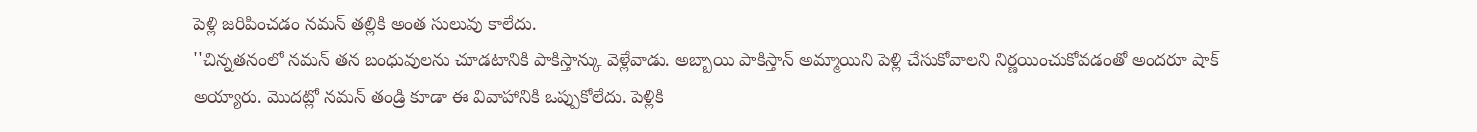పెళ్లి జరిపించడం నమన్ తల్లికి అంత సులువు కాలేదు.
''చిన్నతనంలో నమన్ తన బంధువులను చూడటానికి పాకిస్తాన్కు వెళ్లేవాడు. అబ్బాయి పాకిస్తాన్ అమ్మాయిని పెళ్లి చేసుకోవాలని నిర్ణయించుకోవడంతో అందరూ షాక్ అయ్యారు. మొదట్లో నమన్ తండ్రి కూడా ఈ వివాహానికి ఒప్పుకోలేదు. పెళ్లికి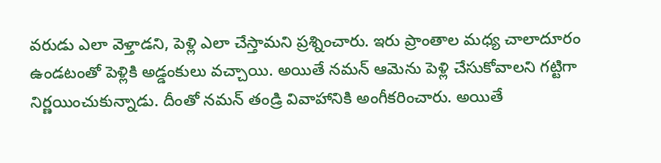వరుడు ఎలా వెళ్తాడని, పెళ్లి ఎలా చేస్తామని ప్రశ్నించారు. ఇరు ప్రాంతాల మధ్య చాలాదూరం ఉండటంతో పెళ్లికి అడ్డంకులు వచ్చాయి. అయితే నమన్ ఆమెను పెళ్లి చేసుకోవాలని గట్టిగా నిర్ణయించుకున్నాడు. దీంతో నమన్ తండ్రి వివాహానికి అంగీకరించారు. అయితే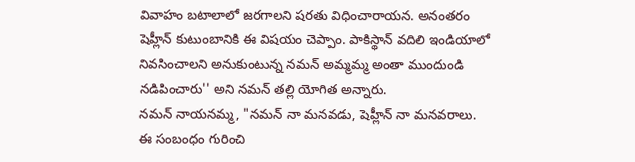వివాహం బటాలాలో జరగాలని షరతు విధించారాయన. అనంతరం షెహ్లీన్ కుటుంబానికి ఈ విషయం చెప్పాం. పాకిస్థాన్ వదిలి ఇండియాలో నివసించాలని అనుకుంటున్న నమన్ అమ్మమ్మ అంతా ముందుండి నడిపించారు'' అని నమన్ తల్లి యోగిత అన్నారు.
నమన్ నాయనమ్మ, "నమన్ నా మనవడు, షెహ్లీన్ నా మనవరాలు. ఈ సంబంధం గురించి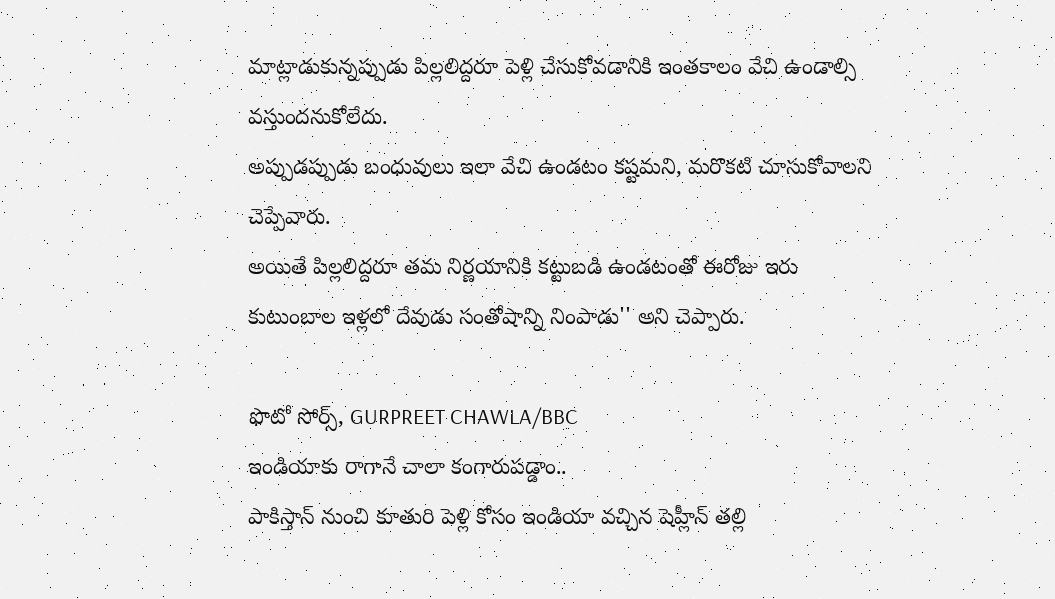మాట్లాడుకున్నప్పుడు పిల్లలిద్దరూ పెళ్లి చేసుకోవడానికి ఇంతకాలం వేచి ఉండాల్సి వస్తుందనుకోలేదు.
అప్పుడప్పుడు బంధువులు ఇలా వేచి ఉండటం కష్టమని, మరొకటి చూసుకోవాలని చెప్పేవారు.
అయితే పిల్లలిద్దరూ తమ నిర్ణయానికి కట్టుబడి ఉండటంతో ఈరోజు ఇరు కుటుంబాల ఇళ్లలో దేవుడు సంతోషాన్ని నింపాడు'' అని చెప్పారు.

ఫొటో సోర్స్, GURPREET CHAWLA/BBC
ఇండియాకు రాగానే చాలా కంగారుపడ్డాం..
పాకిస్తాన్ నుంచి కూతురి పెళ్లి కోసం ఇండియా వచ్చిన షెహ్లీన్ తల్లి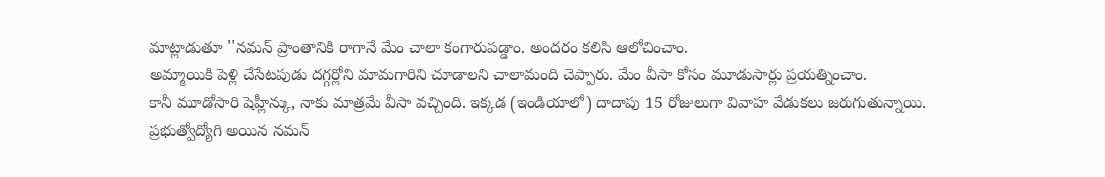మాట్లాడుతూ ''నమన్ ప్రాంతానికి రాగానే మేం చాలా కంగారుపడ్డాం. అందరం కలిసి ఆలోచించాం.
అమ్మాయికి పెళ్లి చేసేటపుడు దగ్గర్లోని మామగారిని చూడాలని చాలామంది చెప్పారు. మేం వీసా కోసం మూడుసార్లు ప్రయత్నించాం.
కానీ మూడోసారి షెహ్లీన్కు, నాకు మాత్రమే వీసా వచ్చింది. ఇక్కడ (ఇండియాలో) దాదాపు 15 రోజులుగా వివాహ వేడుకలు జరుగుతున్నాయి.
ప్రభుత్వోద్యోగి అయిన నమన్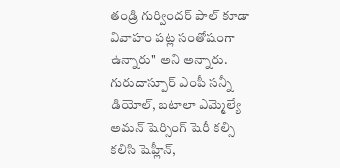తండ్రి గుర్విందర్ పాల్ కూడా వివాహం పట్ల సంతోషంగా ఉన్నారు'' అని అన్నారు.
గురుదాస్పూర్ ఎంపీ సన్నీ డియోల్, బటాలా ఎమ్మెల్యే అమన్ షెర్సింగ్ షెరీ కల్సి కలిసి షెహ్లీన్,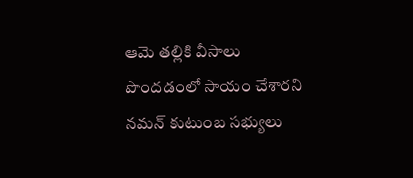ఆమె తల్లికి వీసాలు పొందడంలో సాయం చేశారని నమన్ కుటుంబ సభ్యులు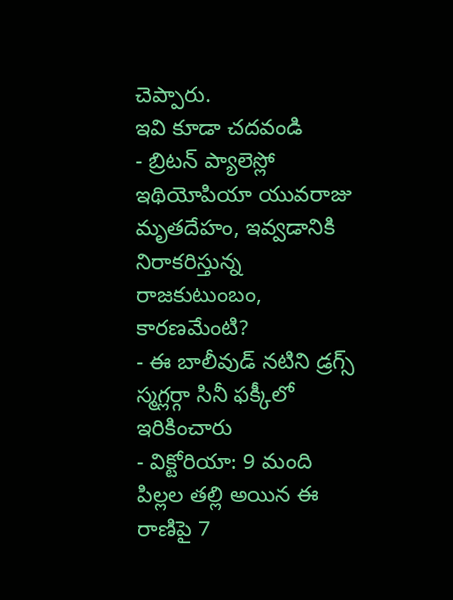చెప్పారు.
ఇవి కూడా చదవండి
- బ్రిటన్ ప్యాలెస్లో ఇథియోపియా యువరాజు మృతదేహం, ఇవ్వడానికి నిరాకరిస్తున్న రాజకుటుంబం, కారణమేంటి?
- ఈ బాలీవుడ్ నటిని డ్రగ్స్ స్మగ్లర్గా సినీ ఫక్కీలో ఇరికించారు
- విక్టోరియా: 9 మంది పిల్లల తల్లి అయిన ఈ రాణిపై 7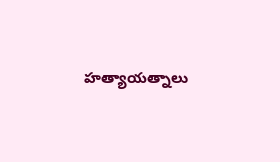హత్యాయత్నాలు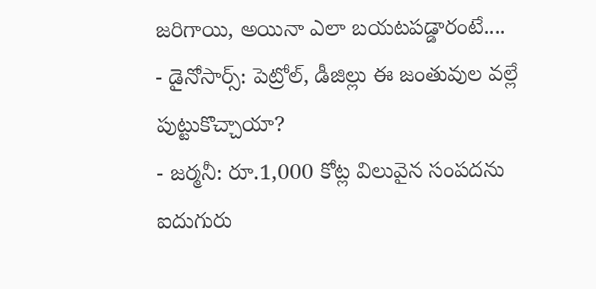జరిగాయి, అయినా ఎలా బయటపడ్డారంటే....
- డైనోసార్స్: పెట్రోల్, డీజిల్లు ఈ జంతువుల వల్లే పుట్టుకొచ్చాయా?
- జర్మనీ: రూ.1,000 కోట్ల విలువైన సంపదను ఐదుగురు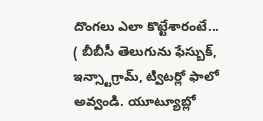దొంగలు ఎలా కొట్టేశారంటే...
( బీబీసీ తెలుగును ఫేస్బుక్, ఇన్స్టాగ్రామ్, ట్విటర్లో ఫాలో అవ్వండి. యూట్యూబ్లో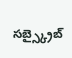సబ్స్క్రైబ్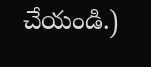చేయండి.)